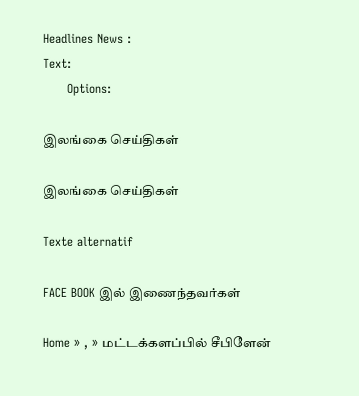Headlines News :
Text:
      Options:

இலங்கை செய்திகள்

இலங்கை செய்திகள்

Texte alternatif

FACE BOOK இல் இணைந்தவர்கள்

Home » , » மட்டக்களப்பில் சீபிளேன்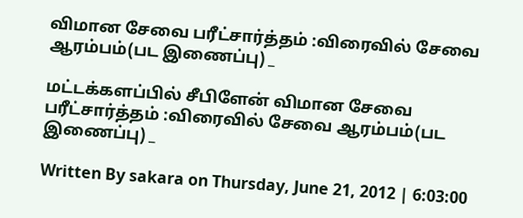விமான சேவை பரீட்சார்த்தம் :விரைவில் சேவை ஆரம்பம்(பட இணைப்பு) _

மட்டக்களப்பில் சீபிளேன் விமான சேவை பரீட்சார்த்தம் :விரைவில் சேவை ஆரம்பம்(பட இணைப்பு) _

Written By sakara on Thursday, June 21, 2012 | 6:03:00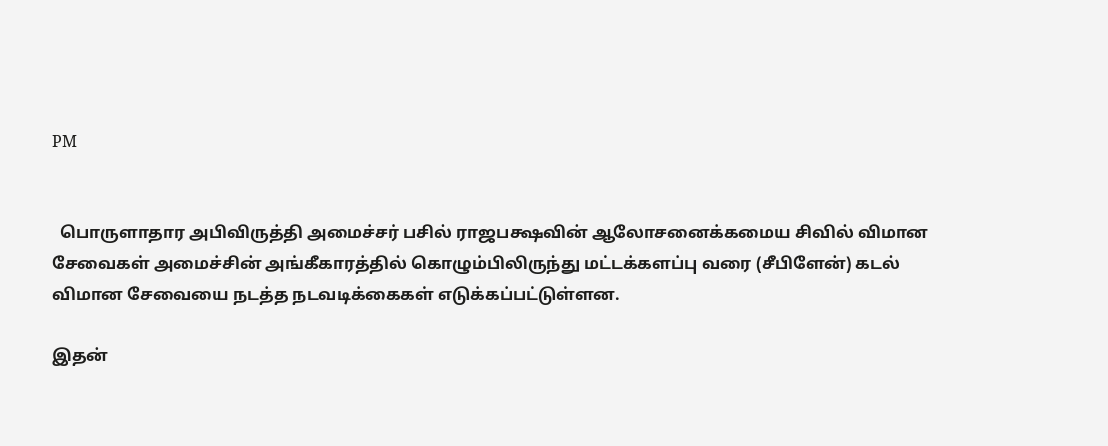PM


  பொருளாதார அபிவிருத்தி அமைச்சர் பசில் ராஜபக்ஷவின் ஆலோசனைக்கமைய சிவில் விமான சேவைகள் அமைச்சின் அங்கீகாரத்தில் கொழும்பிலிருந்து மட்டக்களப்பு வரை (சீபிளேன்) கடல் விமான சேவையை நடத்த நடவடிக்கைகள் எடுக்கப்பட்டுள்ளன.

இதன்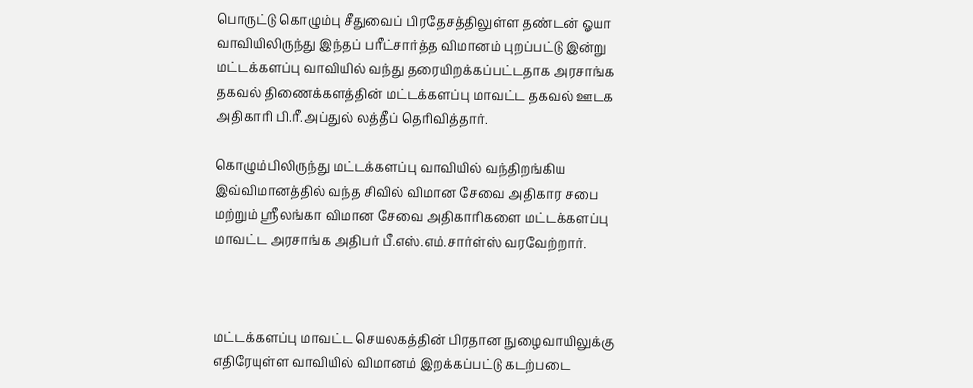பொருட்டு கொழும்பு சீதுவைப் பிரதேசத்திலுள்ள தண்டன் ஓயா வாவியிலிருந்து இந்தப் பரீட்சார்த்த விமானம் புறப்பட்டு இன்று மட்டக்களப்பு வாவியில் வந்து தரையிறக்கப்பட்டதாக அரசாங்க தகவல் திணைக்களத்தின் மட்டக்களப்பு மாவட்ட தகவல் ஊடக அதிகாரி பி.ரீ.அப்துல் லத்தீப் தெரிவித்தார்.

கொழும்பிலிருந்து மட்டக்களப்பு வாவியில் வந்திறங்கிய இவ்விமானத்தில் வந்த சிவில் விமான சேவை அதிகார சபை மற்றும் ஸ்ரீலங்கா விமான சேவை அதிகாரிகளை மட்டக்களப்பு மாவட்ட அரசாங்க அதிபர் பீ.எஸ்.எம்.சார்ள்ஸ் வரவேற்றார்.



மட்டக்களப்பு மாவட்ட செயலகத்தின் பிரதான நுழைவாயிலுக்கு எதிரேயுள்ள வாவியில் விமானம் இறக்கப்பட்டு கடற்படை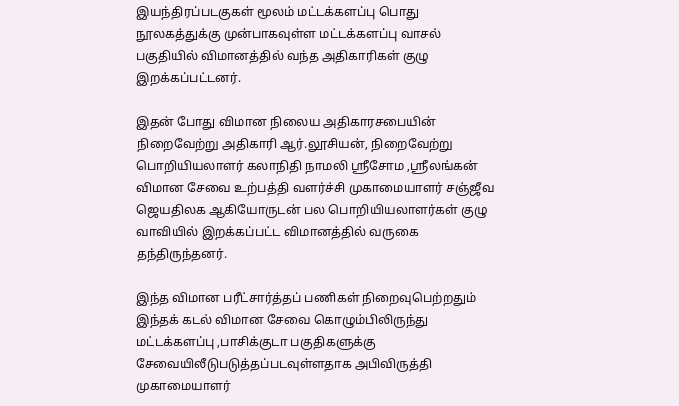இயந்திரப்படகுகள் மூலம் மட்டக்களப்பு பொது நூலகத்துக்கு முன்பாகவுள்ள மட்டக்களப்பு வாசல் பகுதியில் விமானத்தில் வந்த அதிகாரிகள் குழு இறக்கப்பட்டனர்.

இதன் போது விமான நிலைய அதிகாரசபையின் நிறைவேற்று அதிகாரி ஆர்.லூசியன், நிறைவேற்று பொறியியலாளர் கலாநிதி நாமலி ஸ்ரீசோம ,ஸ்ரீலங்கன் விமான சேவை உற்பத்தி வளர்ச்சி முகாமையாளர் சஞ்ஜீவ ஜெயதிலக ஆகியோருடன் பல பொறியியலாளர்கள் குழு வாவியில் இறக்கப்பட்ட விமானத்தில் வருகை தந்திருந்தனர்.

இந்த விமான பரீட்சார்த்தப் பணிகள் நிறைவுபெற்றதும் இந்தக் கடல் விமான சேவை கொழும்பிலிருந்து மட்டக்களப்பு ,பாசிக்குடா பகுதிகளுக்கு சேவையிலீடுபடுத்தப்படவுள்ளதாக அபிவிருத்தி முகாமையாளர்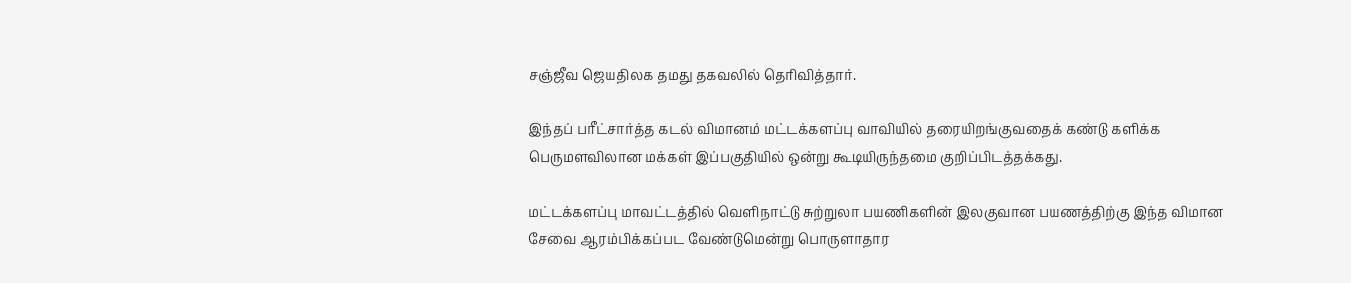சஞ்ஜீவ ஜெயதிலக தமது தகவலில் தெரிவித்தார்.

இந்தப் பரீட்சார்த்த கடல் விமானம் மட்டக்களப்பு வாவியில் தரையிறங்குவதைக் கண்டு களிக்க பெருமளவிலான மக்கள் இப்பகுதியில் ஒன்று கூடியிருந்தமை குறிப்பிடத்தக்கது.

மட்டக்களப்பு மாவட்டத்தில் வெளிநாட்டு சுற்றுலா பயணிகளின் இலகுவான பயணத்திற்கு இந்த விமான சேவை ஆரம்பிக்கப்பட வேண்டுமென்று பொருளாதார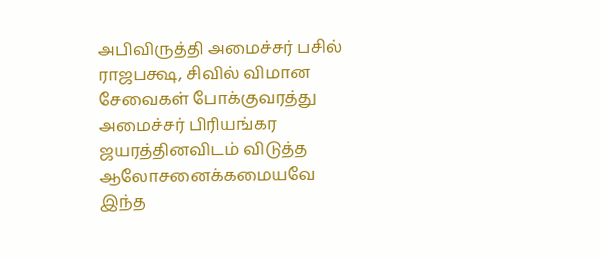அபிவிருத்தி அமைச்சர் பசில் ராஜபக்ஷ, சிவில் விமான சேவைகள் போக்குவரத்து அமைச்சர் பிரியங்கர ஜயரத்தினவிடம் விடுத்த ஆலோசனைக்கமையவே இந்த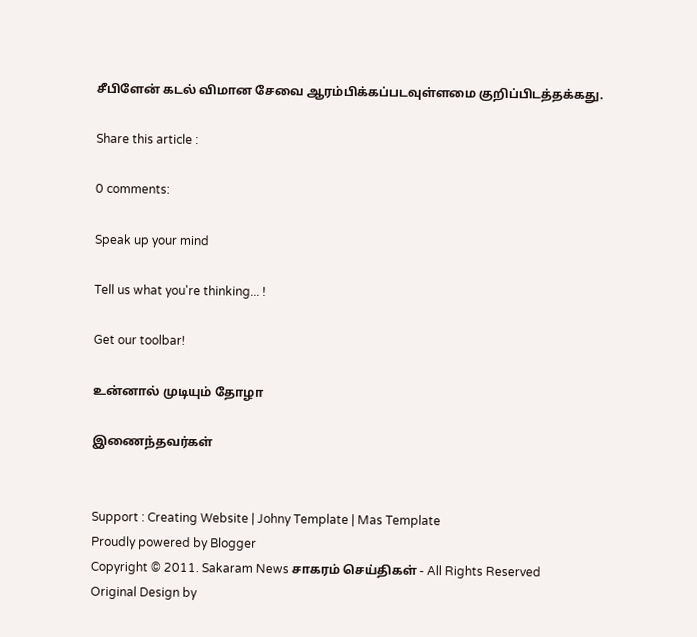சீபிளேன் கடல் விமான சேவை ஆரம்பிக்கப்படவுள்ளமை குறிப்பிடத்தக்கது.

Share this article :

0 comments:

Speak up your mind

Tell us what you're thinking... !

Get our toolbar!

உன்னால் முடியும் தோழா

இணைந்தவர்கள்


Support : Creating Website | Johny Template | Mas Template
Proudly powered by Blogger
Copyright © 2011. Sakaram News சாகரம் செய்திகள் - All Rights Reserved
Original Design by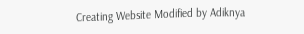Creating Website Modified by Adiknya